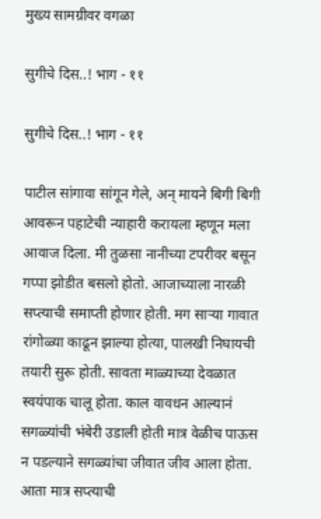मुख्य सामग्रीवर वगळा

सुगीचे दिस..! भाग - ११

सुगीचे दिस..! भाग - ११

पाटील सांगावा सांगून गेले, अन् मायने बिगी बिगी आवरून पहाटेची न्याहारी करायला म्हणून मला आवाज दिला. मी तुळसा नानीच्या टपरीवर बसून गप्पा झोडीत बसलो होतो. आजाच्याला नारळी सप्त्याची समाप्ती होणार होती. मग साऱ्या गावात रांगोळ्या काढून झाल्या होत्या, पालखी निघायची तयारी सुरू होती. सावता माळ्याच्या देवळात स्वयंपाक चालू होता. काल वावधन आल्यानं सगळ्यांची भंबेरी उडाली होती मात्र वेळीच पाऊस न पडल्याने सगळ्यांचा जीवात जीव आला होता. आता मात्र सप्त्याची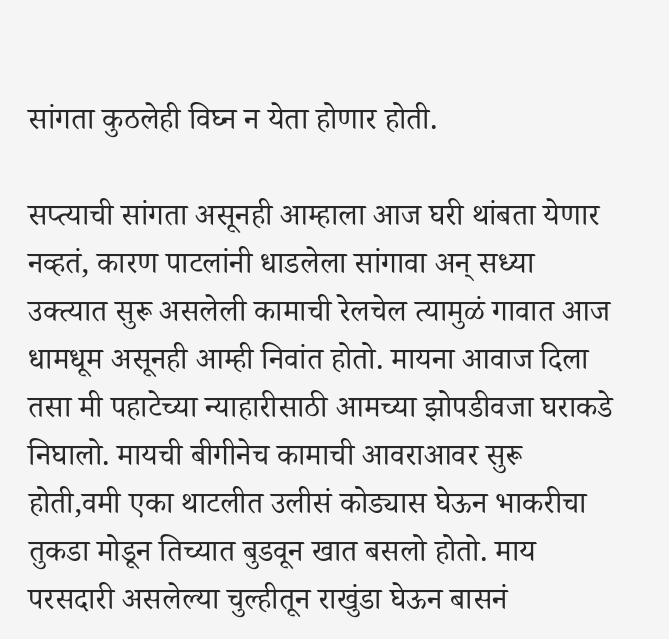सांगता कुठलेही विघ्न न येता होणार होती.

सप्त्याची सांगता असूनही आम्हाला आज घरी थांबता येणार नव्हतं, कारण पाटलांनी धाडलेला सांगावा अन् सध्या उक्त्यात सुरू असलेली कामाची रेलचेल त्यामुळं गावात आज धामधूम असूनही आम्ही निवांत होतो. मायना आवाज दिला तसा मी पहाटेच्या न्याहारीसाठी आमच्या झोपडीवजा घराकडे निघालो. मायची बीगीनेच कामाची आवराआवर सुरू होती,वमी एका थाटलीत उलीसं कोड्यास घेऊन भाकरीचा तुकडा मोडून तिच्यात बुडवून खात बसलो होतो. माय परसदारी असलेल्या चुल्हीतून राखुंडा घेऊन बासनं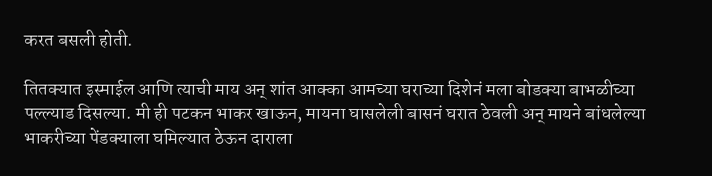करत बसली होती.

तितक्यात इस्माईल आणि त्याची माय अन् शांत आक्का आमच्या घराच्या दिशेनं मला बोडक्या बाभळीच्या पल्ल्याड दिसल्या. मी ही पटकन भाकर खाऊन, मायना घासलेली बासनं घरात ठेवली अन् मायने बांधलेल्या भाकरीच्या पेंडक्याला घमिल्यात ठेऊन दाराला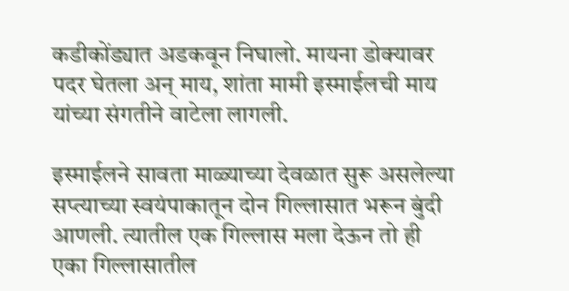कडीकोंड्यात अडकवून निघालो. मायना डोक्यावर पदर घेतला अन् माय, शांता मामी इस्माईलची माय यांच्या संगतीने वाटेला लागली.

इस्माईलने सावता माळ्याच्या देवळात सुरू असलेल्या सप्त्याच्या स्वयंपाकातून दोन गिल्लासात भरून बुंदी आणली. त्यातील एक गिल्लास मला देऊन तो ही एका गिल्लासातील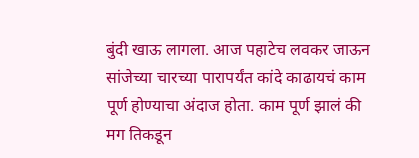बुंदी खाऊ लागला. आज पहाटेच लवकर जाऊन सांजेच्या चारच्या पारापर्यंत कांदे काढायचं काम पूर्ण होण्याचा अंदाज होता. काम पूर्ण झालं की मग तिकडून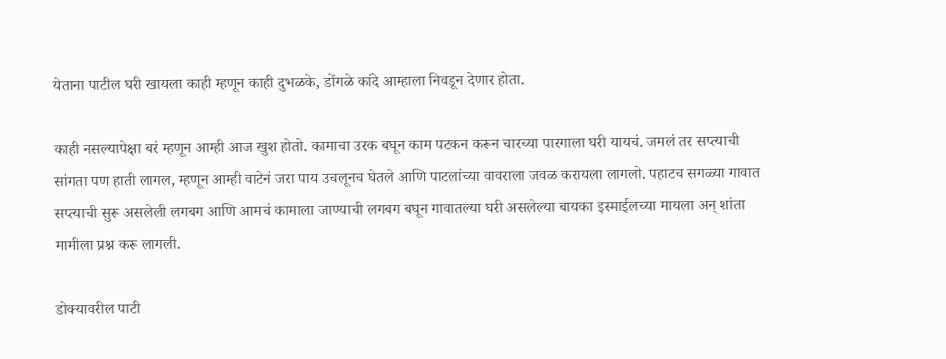येताना पाटील घरी खायला काही म्हणून काही दुभळके, डोंगळे कांदे आम्हाला निवडून देणार होता.

काही नसल्यापेक्षा बरं म्हणून आम्ही आज खुश होतो. कामाचा उरक बघून काम पटकन करून चारच्या पारगाला घरी यायचं. जमलं तर सप्त्याची सांगता पण हाती लागल, म्हणून आम्ही वाटेनं जरा पाय उचलूनच घेतले आणि पाटलांच्या वावराला जवळ करायला लागलो. पहाटच सगळ्या गावात सप्त्याची सुरू असलेली लगबग आणि आमचं कामाला जाण्याची लगबग बघून गावातल्या घरी असलेल्या बायका इस्माईलच्या मायला अन् शांता मामीला प्रश्न करू लागली.

डोक्यावरील पाटी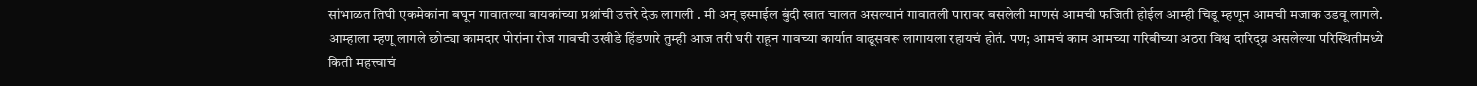सांभाळत तिघी एकमेकांना बघून गावातल्या बायकांच्या प्रश्नांची उत्तरे देऊ लागली . मी अन् इस्माईल बुंदी खात चालत असल्यानं गावातली पारावर बसलेली माणसं आमची फजिती होईल आम्ही चिडू म्हणून आमची मजाक उडवू लागले. आम्हाला म्हणू लागले छोट्या कामदार पोरांना रोज गावची उखीडे हिंडणारे तुम्ही आज तरी घरी राहून गावच्या कार्यात वाढूसवरू लागायला रहायचं होतं. पण; आमचं काम आमच्या गरिबीच्या अठरा विश्व दारिद्य्र असलेल्या परिस्थितीमध्ये किती महत्त्वाचं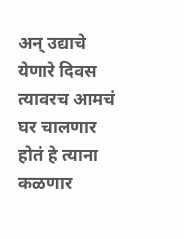अन् उद्याचे येणारे दिवस त्यावरच आमचं घर चालणार होतं हे त्याना कळणार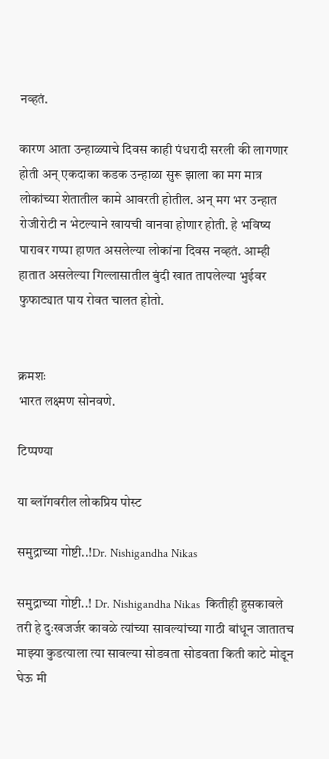नव्हतं.

कारण आता उन्हाळ्याचे दिवस काही पंधरादी सरली की लागणार होती अन् एकदाका कडक उन्हाळा सुरू झाला का मग मात्र लोकांच्या शेतातील कामे आवरती होतील. अन् मग भर उन्हात रोजीरोटी न भेटल्याने खायची वानवा होणार होती. हे भविष्य पारावर गप्पा हाणत असलेल्या लोकांना दिवस नव्हतं. आम्ही हातात असलेल्या गिल्लासातील बुंदी खात तापलेल्या भुईवर फुफाट्यात पाय रोवत चालत होतो.


क्रमशः
भारत लक्ष्मण सोनवणे.

टिप्पण्या

या ब्लॉगवरील लोकप्रिय पोस्ट

समुद्राच्या गोष्टी..!Dr. Nishigandha Nikas

समुद्राच्या गोष्टी..! Dr. Nishigandha Nikas  कितीही हुसकावले तरी हे दुःखजर्जर कावळे त्यांच्या सावल्यांच्या गाठी बांधून जातातच माझ्या कुडत्याला त्या सावल्या सोडवता सोडवता किती काटे मोडून घेऊ मी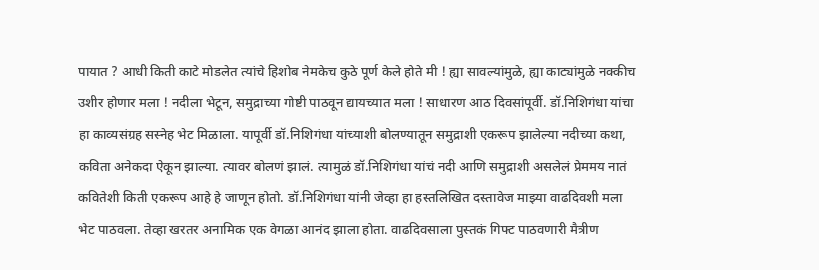पायात ? आधी किती काटे मोडलेत त्यांचे हिशोब नेमकेच कुठे पूर्ण केले होते मी ! ह्या सावल्यांमुळे, ह्या काट्यांमुळे नक्कीच उशीर होणार मला ! नदीला भेटून, समुद्राच्या गोष्टी पाठवून द्यायच्यात मला ! साधारण आठ दिवसांपूर्वी. डॉ.निशिगंधा यांचा हा काव्यसंग्रह सस्नेह भेट मिळाला. यापूर्वी डॉ.निशिगंधा यांच्याशी बोलण्यातून समुद्राशी एकरूप झालेल्या नदीच्या कथा, कविता अनेकदा ऐकून झाल्या. त्यावर बोलणं झालं. त्यामुळं डॉ.निशिगंधा यांचं नदी आणि समुद्राशी असलेलं प्रेममय नातं कवितेशी किती एकरूप आहे हे जाणून होतो. डॉ.निशिगंधा यांनी जेव्हा हा हस्तलिखित दस्तावेज माझ्या वाढदिवशी मला भेट पाठवला. तेव्हा खरतर अनामिक एक वेगळा आनंद झाला होता. वाढदिवसाला पुस्तकं गिफ्ट पाठवणारी मैत्रीण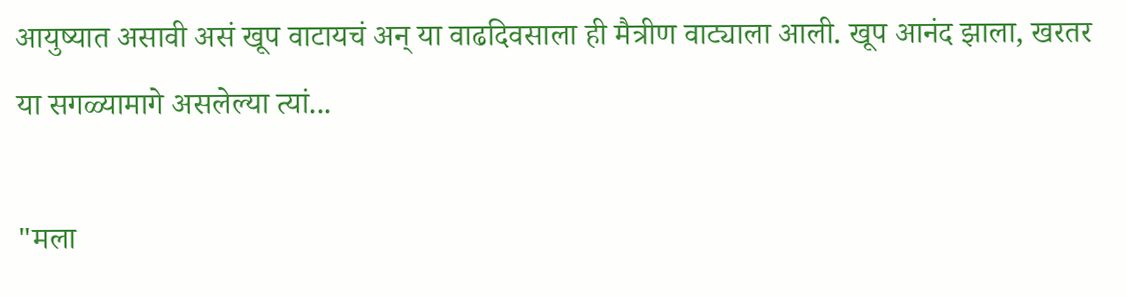आयुष्यात असावी असं खूप वाटायचं अन् या वाढदिवसाला ही मैत्रीण वाट्याला आली. खूप आनंद झाला, खरतर या सगळ्यामागे असलेल्या त्यां...

"मला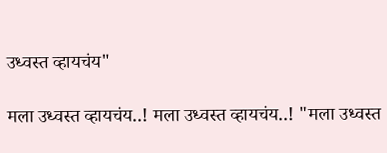उध्वस्त व्हायचंय"

मला उध्वस्त व्हायचंय..! मला उध्वस्त व्हायचंय..! "मला उध्वस्त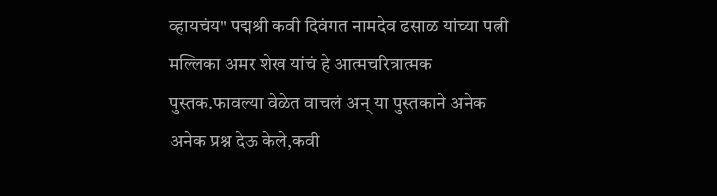व्हायचंय" पद्मश्री कवी दिवंगत नामदेव ढसाळ यांच्या पत्नी मल्लिका अमर शेख यांचं हे आत्मचरित्रात्मक पुस्तक.फावल्या वेळेत वाचलं अन् या पुस्तकाने अनेक अनेक प्रश्न देऊ केले,कवी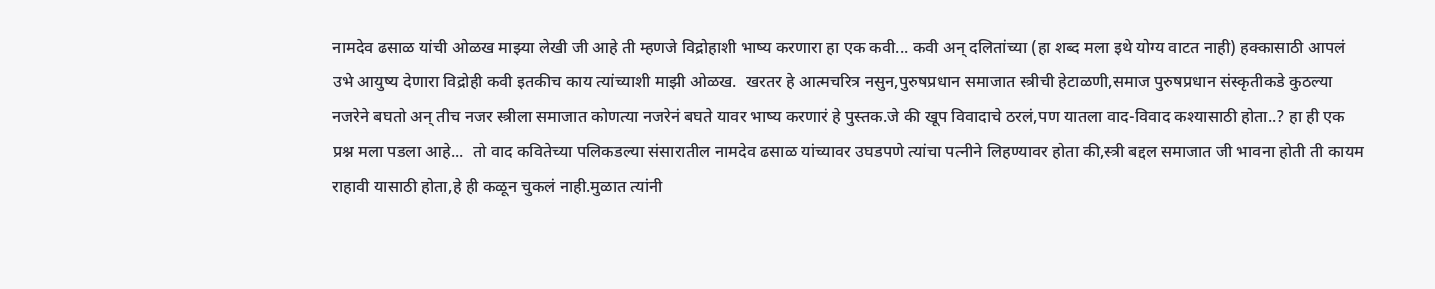नामदेव ढसाळ यांची ओळख माझ्या लेखी जी आहे ती म्हणजे विद्रोहाशी भाष्य करणारा हा एक कवी... कवी अन् दलितांच्या (हा शब्द मला इथे योग्य वाटत नाही) हक्कासाठी आपलं उभे आयुष्य देणारा विद्रोही कवी इतकीच काय त्यांच्याशी माझी ओळख.  खरतर हे आत्मचरित्र नसुन,पुरुषप्रधान समाजात स्त्रीची हेटाळणी,समाज पुरुषप्रधान संस्कृतीकडे कुठल्या नजरेने बघतो अन् तीच नजर स्त्रीला समाजात कोणत्या नजरेनं बघते यावर भाष्य करणारं हे पुस्तक.जे की खूप विवादाचे ठरलं,पण यातला वाद-विवाद कश्यासाठी होता..? हा ही एक प्रश्न मला पडला आहे...  तो वाद कवितेच्या पलिकडल्या संसारातील नामदेव ढसाळ यांच्यावर उघडपणे त्यांचा पत्नीने लिहण्यावर होता की,स्त्री बद्दल समाजात जी भावना होती ती कायम राहावी यासाठी होता,हे ही कळून चुकलं नाही.मुळात त्यांनी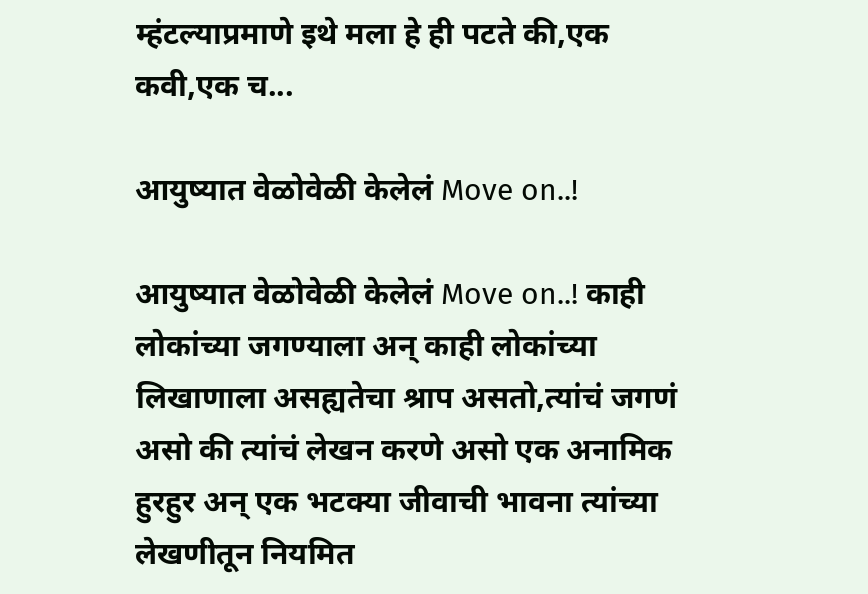म्हंटल्याप्रमाणे इथे मला हे ही पटते की,एक कवी,एक च...

आयुष्यात वेळोवेळी केलेलं Move on..!

आयुष्यात वेळोवेळी केलेलं Move on..! काही लोकांच्या जगण्याला अन् काही लोकांच्या लिखाणाला असह्यतेचा श्राप असतो,त्यांचं जगणं असो की त्यांचं लेखन करणे असो एक अनामिक हुरहुर अन् एक भटक्या जीवाची भावना त्यांच्या लेखणीतून नियमित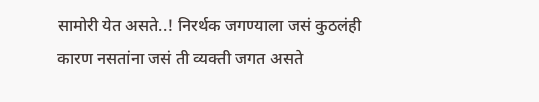सामोरी येत असते..! निरर्थक जगण्याला जसं कुठलंही कारण नसतांना जसं ती व्यक्ती जगत असते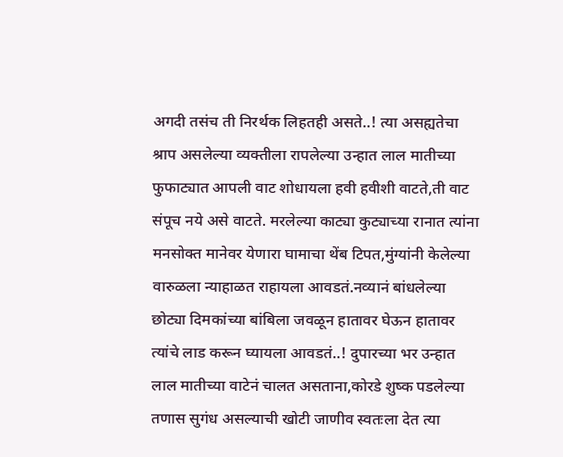अगदी तसंच ती निरर्थक लिहतही असते..! त्या असह्यतेचा श्राप असलेल्या व्यक्तीला रापलेल्या उन्हात लाल मातीच्या फुफाट्यात आपली वाट शोधायला हवी हवीशी वाटते,ती वाट संपूच नये असे वाटते. मरलेल्या काट्या कुट्याच्या रानात त्यांना मनसोक्त मानेवर येणारा घामाचा थेंब टिपत,मुंग्यांनी केलेल्या वारुळला न्याहाळत राहायला आवडतं.नव्यानं बांधलेल्या छोट्या दिमकांच्या बांबिला जवळून हातावर घेऊन हातावर त्यांचे लाड करून घ्यायला आवडतं..! दुपारच्या भर उन्हात लाल मातीच्या वाटेनं चालत असताना,कोरडे शुष्क पडलेल्या तणास सुगंध असल्याची खोटी जाणीव स्वतःला देत त्या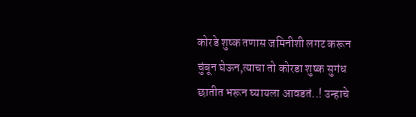कोरडे शुष्क तणास जमिनीशी लगट करून चुंबून घेऊन,त्याचा तो कोरडा शुष्क सुगंध छातीत भरून घ्यायला आवडतं..! उन्हाचे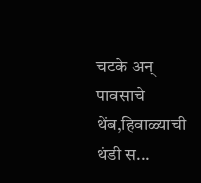चटके अन् पावसाचे थेंब,हिवाळ्याची थंडी स...